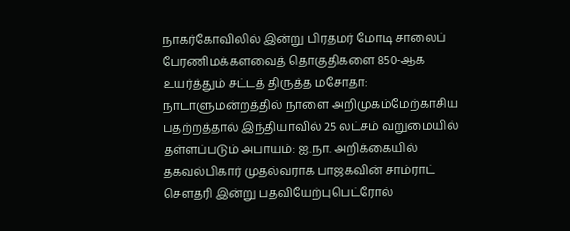நாகர்கோவிலில் இன்று பிரதமர் மோடி சாலைப் பேரணிமக்களவைத் தொகுதிகளை 850-ஆக உயர்த்தும் சட்டத் திருத்த மசோதா: நாடாளுமன்றத்தில் நாளை அறிமுகம்மேற்காசிய பதற்றத்தால் இந்தியாவில் 25 லட்சம் வறுமையில் தள்ளப்படும் அபாயம்: ஐ.நா. அறிக்கையில் தகவல்பிகார் முதல்வராக பாஜகவின் சாம்ராட் செளதரி இன்று பதவியேற்புபெட்ரோல்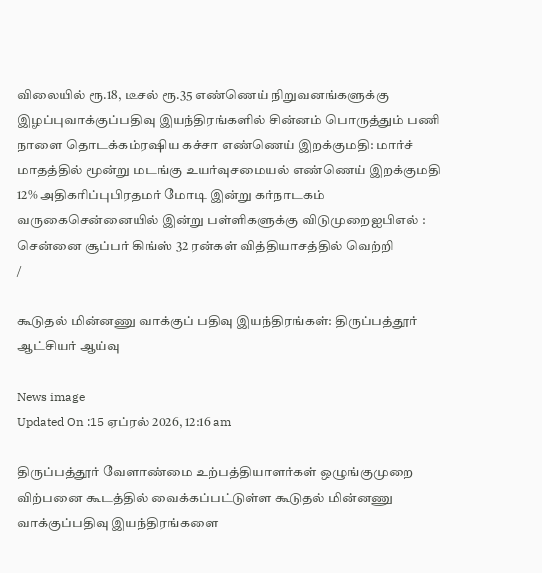விலையில் ரூ.18, டீசல் ரூ.35 எண்ணெய் நிறுவனங்களுக்கு இழப்புவாக்குப்பதிவு இயந்திரங்களில் சின்னம் பொருத்தும் பணி நாளை தொடக்கம்ரஷிய கச்சா எண்ணெய் இறக்குமதி: மார்ச் மாதத்தில் மூன்று மடங்கு உயர்வுசமையல் எண்ணெய் இறக்குமதி 12% அதிகரிப்புபிரதமர் மோடி இன்று கர்நாடகம் வருகைசென்னையில் இன்று பள்ளிகளுக்கு விடுமுறைஐபிஎல் : சென்னை சூப்பர் கிங்ஸ் 32 ரன்கள் வித்தியாசத்தில் வெற்றி
/

கூடுதல் மின்னணு வாக்குப் பதிவு இயந்திரங்கள்: திருப்பத்தூர் ஆட்சியர் ஆய்வு

News image
Updated On :15 ஏப்ரல் 2026, 12:16 am

திருப்பத்தூர் வேளாண்மை உற்பத்தியாளர்கள் ஒழுங்குமுறை விற்பனை கூடத்தில் வைக்கப்பட்டுள்ள கூடுதல் மின்னணு வாக்குப்பதிவு இயந்திரங்களை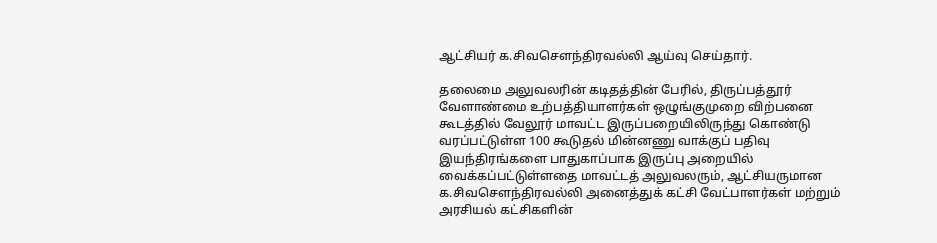ஆட்சியர் க.சிவசௌந்திரவல்லி ஆய்வு செய்தார்.

தலைமை அலுவலரின் கடிதத்தின் பேரில், திருப்பத்தூர் வேளாண்மை உற்பத்தியாளர்கள் ஒழுங்குமுறை விற்பனை கூடத்தில் வேலூர் மாவட்ட இருப்பறையிலிருந்து கொண்டு வரப்பட்டுள்ள 100 கூடுதல் மின்னணு வாக்குப் பதிவு இயந்திரங்களை பாதுகாப்பாக இருப்பு அறையில் வைக்கப்பட்டுள்ளதை மாவட்டத் அலுவலரும், ஆட்சியருமான க.சிவசெளந்திரவல்லி அனைத்துக் கட்சி வேட்பாளர்கள் மற்றும் அரசியல் கட்சிகளின்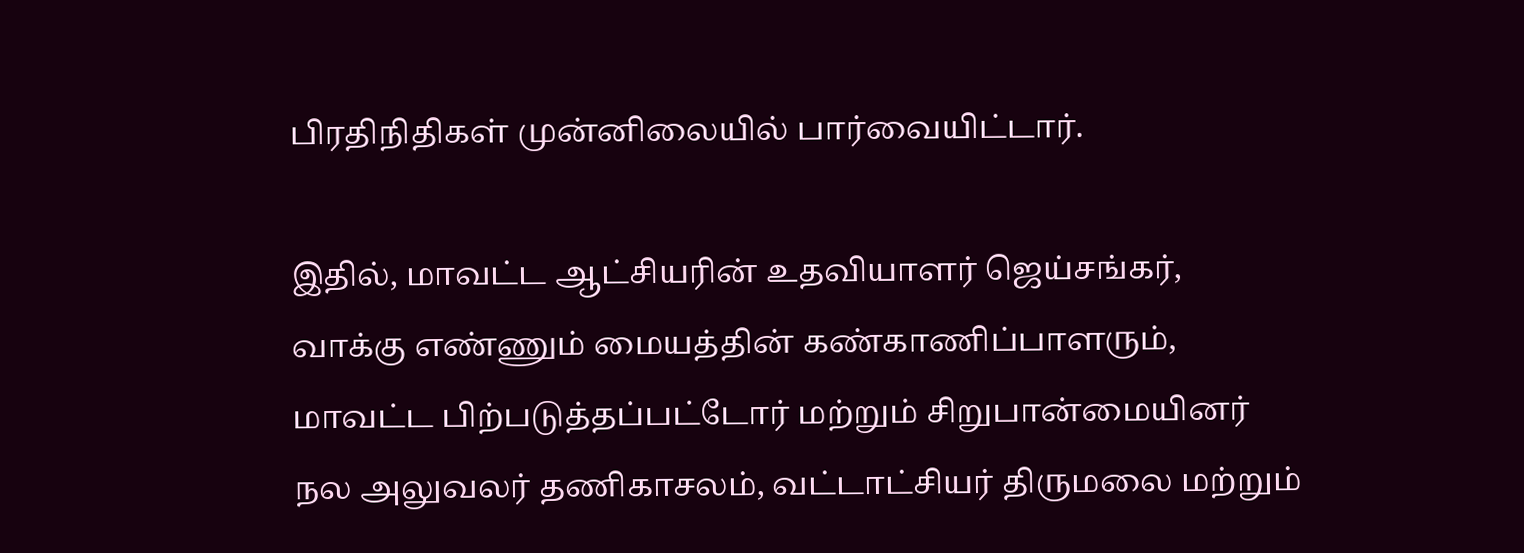பிரதிநிதிகள் முன்னிலையில் பார்வையிட்டார்.

இதில், மாவட்ட ஆட்சியரின் உதவியாளர் ஜெய்சங்கர், வாக்கு எண்ணும் மையத்தின் கண்காணிப்பாளரும், மாவட்ட பிற்படுத்தப்பட்டோர் மற்றும் சிறுபான்மையினர் நல அலுவலர் தணிகாசலம், வட்டாட்சியர் திருமலை மற்றும்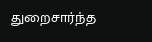துறைசார்ந்த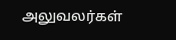அலுவலர்கள்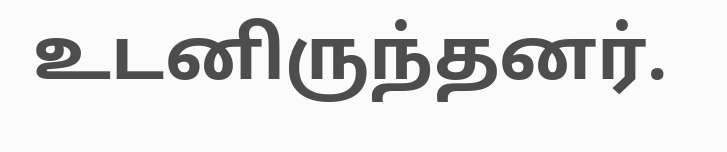உடனிருந்தனர்.